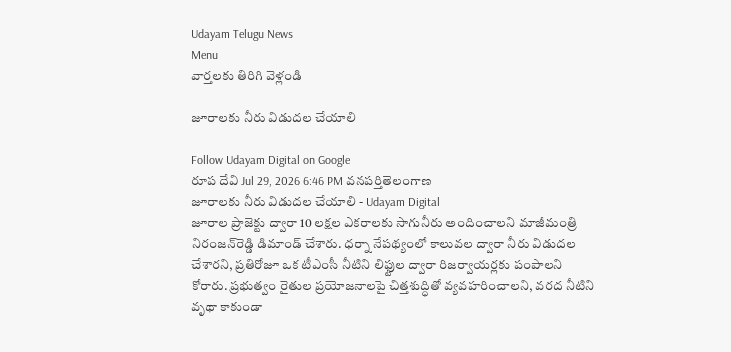Udayam Telugu News
Menu
వార్తలకు తిరిగి వెళ్లండి

జూరాలకు నీరు విడుదల చేయాలి

Follow Udayam Digital on Google
రూప దేవి Jul 29, 2026 6:46 PM వనపర్తితెలంగాణ
జూరాలకు నీరు విడుదల చేయాలి - Udayam Digital
జూరాల ప్రాజెక్టు ద్వారా 10 లక్షల ఎకరాలకు సాగునీరు అందించాలని మాజీమంత్రి నిరంజన్‌రెడ్డి డిమాండ్ చేశారు. ధర్నా నేపథ్యంలో కాలువల ద్వారా నీరు విడుదల చేశారని, ప్రతిరోజూ ఒక టీఎంసీ నీటిని లిఫ్టుల ద్వారా రిజర్వాయర్లకు పంపాలని కోరారు. ప్రభుత్వం రైతుల ప్రయోజనాలపై చిత్తశుద్ధితో వ్యవహరించాలని, వరద నీటిని వృథా కాకుండా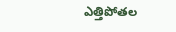ఎత్తిపోతల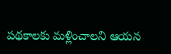పథకాలకు మళ్లించాలని ఆయన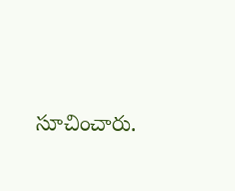సూచించారు.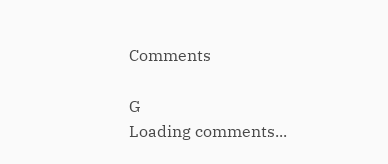Comments

G
Loading comments...